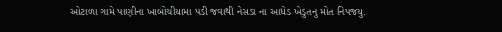ઓટાળા ગામે પાણીના ખાબોચીયામા પડી જવાથી નેસડા ના આધેડ ખેડુતનુ મોત નિપજયુ.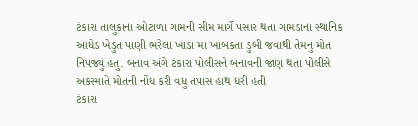ટંકારા તાલુકાના ઓટાળા ગામની સીમ માર્ગે પસાર થતા ગામડાના સ્થાનિક આધેડ ખેડુત પાણી ભરેલા ખાડા મા ખાબકતા ડુબી જવાથી તેમનુ મોત નિપજ્યું હતુ. બનાવ અંગે ટંકારા પોલીસને બનાવની જાણ થતા પોલીસે અકસ્માતે મોતની નોંધ કરી વધુ તપાસ હાથ ધરી હતી
ટંકારા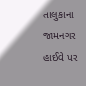તાલુકાના જામનગર હાઈવે પર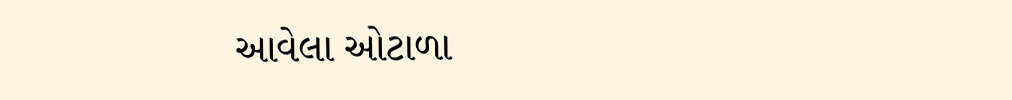આવેલા ઓટાળા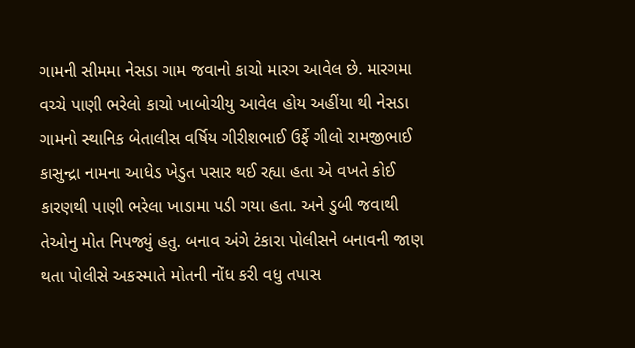ગામની સીમમા નેસડા ગામ જવાનો કાચો મારગ આવેલ છે. મારગમા વચ્ચે પાણી ભરેલો કાચો ખાબોચીયુ આવેલ હોય અહીંયા થી નેસડા ગામનો સ્થાનિક બેતાલીસ વર્ષિય ગીરીશભાઈ ઉર્ફે ગીલો રામજીભાઈ કાસુન્દ્રા નામના આધેડ ખેડુત પસાર થઈ રહ્યા હતા એ વખતે કોઈ કારણથી પાણી ભરેલા ખાડામા પડી ગયા હતા. અને ડુબી જવાથી તેઓનુ મોત નિપજ્યું હતુ. બનાવ અંગે ટંકારા પોલીસને બનાવની જાણ થતા પોલીસે અકસ્માતે મોતની નોંધ કરી વધુ તપાસ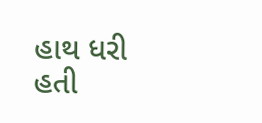હાથ ધરી હતી